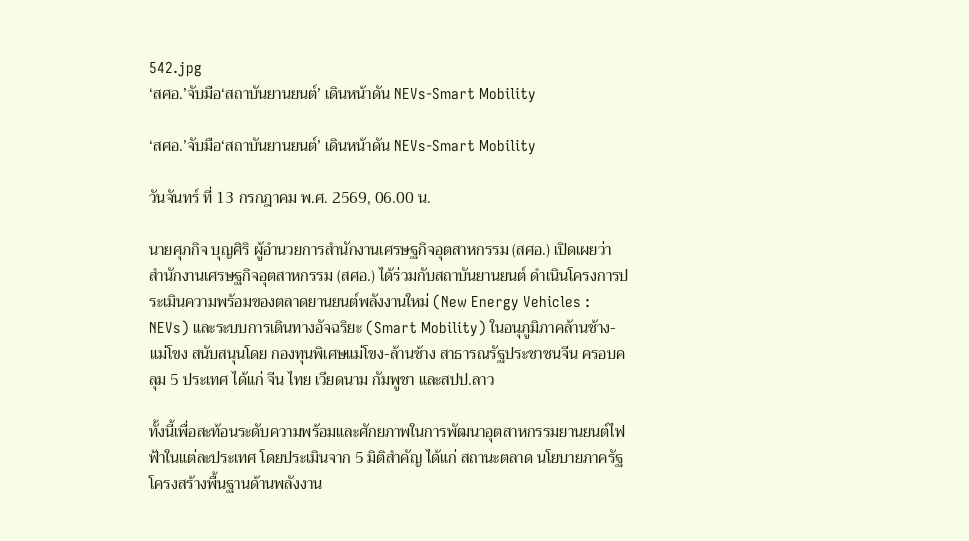542.jpg
‘สศอ.’จับมือ‘สถาบันยานยนต์’ เดินหน้าดัน NEVs-Smart Mobility

‘สศอ.’จับมือ‘สถาบันยานยนต์’ เดินหน้าดัน NEVs-Smart Mobility

วันจันทร์ ที่ 13 กรกฎาคม พ.ศ. 2569, 06.00 น.

นายศุภกิจ บุญศิริ ผู้อำนวยการสำนักงานเศรษฐกิจอุตสาหกรรม (สศอ.) เปิดเผยว่า สำนักงานเศรษฐกิจอุตสาหกรรม (สศอ.) ได้ร่วมกับสถาบันยานยนต์ ดำเนินโครงการประเมินความพร้อมของตลาดยานยนต์พลังงานใหม่ (New Energy Vehicles : NEVs) และระบบการเดินทางอัจฉริยะ (Smart Mobility) ในอนุภูมิภาคล้านช้าง-แม่โขง สนับสนุนโดย กองทุนพิเศษแม่โขง-ล้านช้าง สาธารณรัฐประชาชนจีน ครอบคลุม 5 ประเทศ ได้แก่ จีน ไทย เวียดนาม กัมพูชา และสปป.ลาว

ทั้งนี้เพื่อสะท้อนระดับความพร้อมและศักยภาพในการพัฒนาอุตสาหกรรมยานยนต์ไฟฟ้าในแต่ละประเทศ โดยประเมินจาก 5 มิติสำคัญ ได้แก่ สถานะตลาด นโยบายภาครัฐ โครงสร้างพื้นฐานด้านพลังงาน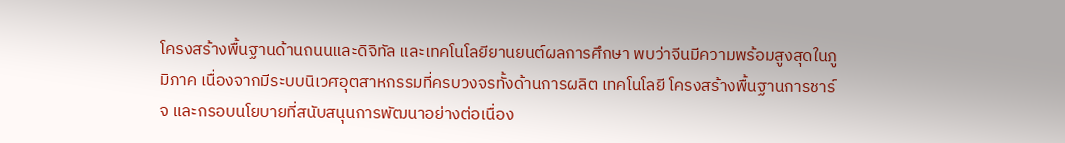โครงสร้างพื้นฐานด้านถนนและดิจิทัล และเทคโนโลยียานยนต์ผลการศึกษา พบว่าจีนมีความพร้อมสูงสุดในภูมิภาค เนื่องจากมีระบบนิเวศอุตสาหกรรมที่ครบวงจรทั้งด้านการผลิต เทคโนโลยี โครงสร้างพื้นฐานการชาร์จ และกรอบนโยบายที่สนับสนุนการพัฒนาอย่างต่อเนื่อง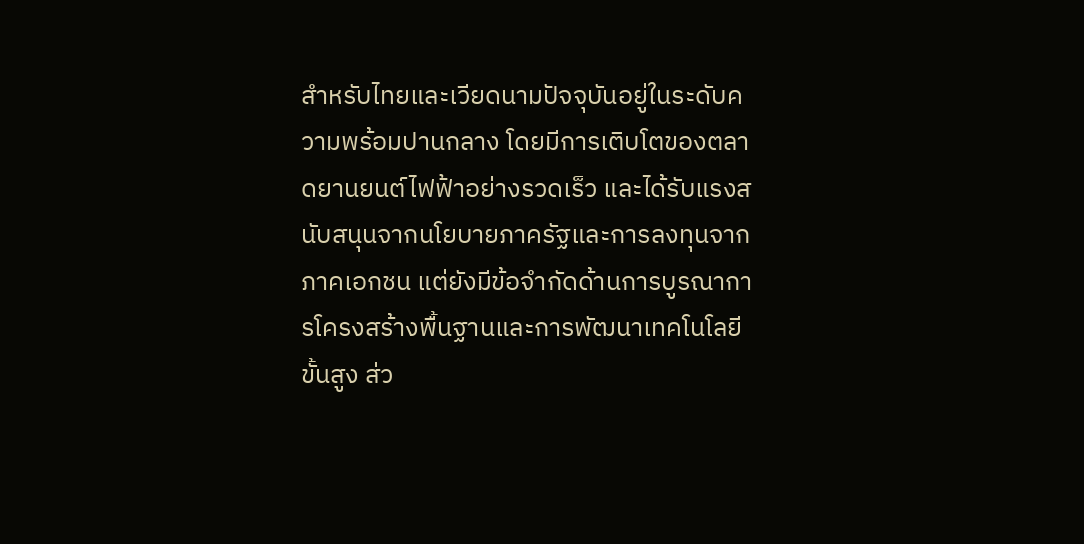สำหรับไทยและเวียดนามปัจจุบันอยู่ในระดับความพร้อมปานกลาง โดยมีการเติบโตของตลาดยานยนต์ไฟฟ้าอย่างรวดเร็ว และได้รับแรงสนับสนุนจากนโยบายภาครัฐและการลงทุนจากภาคเอกชน แต่ยังมีข้อจำกัดด้านการบูรณาการโครงสร้างพื้นฐานและการพัฒนาเทคโนโลยีขั้นสูง ส่ว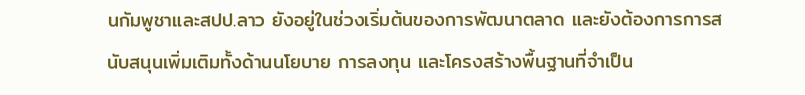นกัมพูชาและสปป.ลาว ยังอยู่ในช่วงเริ่มต้นของการพัฒนาตลาด และยังต้องการการสนับสนุนเพิ่มเติมทั้งด้านนโยบาย การลงทุน และโครงสร้างพื้นฐานที่จำเป็น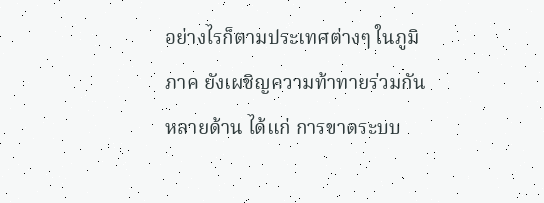อย่างไรก็ตามประเทศต่างๆ ในภูมิภาค ยังเผชิญความท้าทายร่วมกันหลายด้าน ได้แก่ การขาดระบบ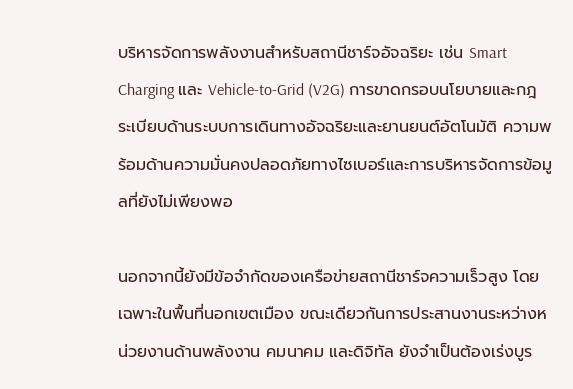บริหารจัดการพลังงานสำหรับสถานีชาร์จอัจฉริยะ เช่น Smart Charging และ Vehicle-to-Grid (V2G) การขาดกรอบนโยบายและกฎระเบียบด้านระบบการเดินทางอัจฉริยะและยานยนต์อัตโนมัติ ความพร้อมด้านความมั่นคงปลอดภัยทางไซเบอร์และการบริหารจัดการข้อมูลที่ยังไม่เพียงพอ

นอกจากนี้ยังมีข้อจำกัดของเครือข่ายสถานีชาร์จความเร็วสูง โดยเฉพาะในพื้นที่นอกเขตเมือง ขณะเดียวกันการประสานงานระหว่างหน่วยงานด้านพลังงาน คมนาคม และดิจิทัล ยังจำเป็นต้องเร่งบูร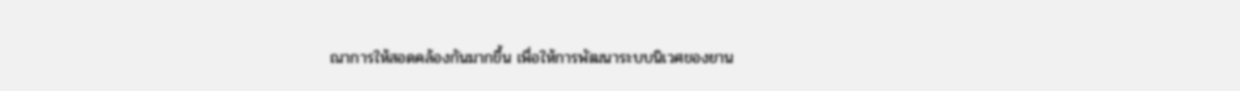ณาการให้สอดคล้องกันมากขึ้น เพื่อให้การพัฒนาระบบนิเวศของยาน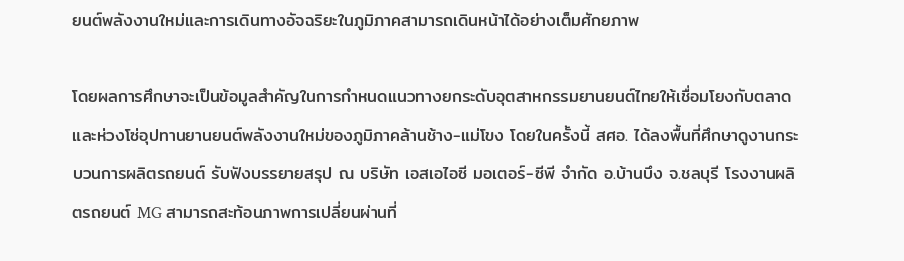ยนต์พลังงานใหม่และการเดินทางอัจฉริยะในภูมิภาคสามารถเดินหน้าได้อย่างเต็มศักยภาพ

โดยผลการศึกษาจะเป็นข้อมูลสำคัญในการกำหนดแนวทางยกระดับอุตสาหกรรมยานยนต์ไทยให้เชื่อมโยงกับตลาดและห่วงโซ่อุปทานยานยนต์พลังงานใหม่ของภูมิภาคล้านช้าง-แม่โขง โดยในครั้งนี้ สศอ. ได้ลงพื้นที่ศึกษาดูงานกระบวนการผลิตรถยนต์ รับฟังบรรยายสรุป ณ บริษัท เอสเอไอซี มอเตอร์-ซีพี จำกัด อ.บ้านบึง จ.ชลบุรี โรงงานผลิตรถยนต์ MG สามารถสะท้อนภาพการเปลี่ยนผ่านที่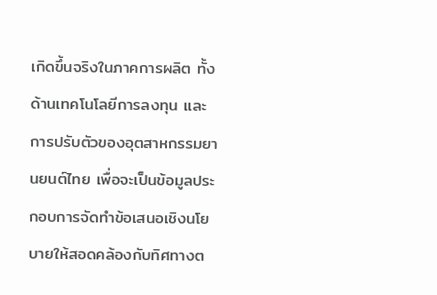เกิดขึ้นจริงในภาคการผลิต ทั้งด้านเทคโนโลยีการลงทุน และการปรับตัวของอุตสาหกรรมยานยนต์ไทย เพื่อจะเป็นข้อมูลประกอบการจัดทำข้อเสนอเชิงนโยบายให้สอดคล้องกับทิศทางต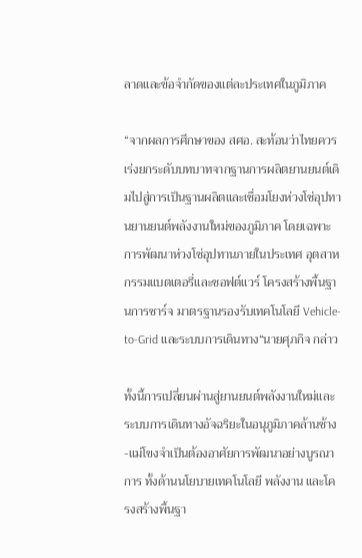ลาดและข้อจำกัดของแต่ละประเทศในภูมิภาค

“จากผลการศึกษาของ สศอ. สะท้อนว่าไทยควรเร่งยกระดับบทบาทจากฐานการผลิตยานยนต์เดิมไปสู่การเป็นฐานผลิตและเชื่อมโยงห่วงโซ่อุปทานยานยนต์พลังงานใหม่ของภูมิภาค โดยเฉพาะการพัฒนาห่วงโซ่อุปทานภายในประเทศ อุตสาหกรรมแบตเตอรี่และซอฟต์แวร์ โครงสร้างพื้นฐานการชาร์จ มาตรฐานรองรับเทคโนโลยี Vehicle-to-Grid และระบบการเดินทาง“นายศุภกิจ กล่าว

ทั้งนี้การเปลี่ยนผ่านสู่ยานยนต์พลังงานใหม่และระบบการเดินทางอัจฉริยะในอนุภูมิภาคล้านช้าง-แม่โขงจำเป็นต้องอาศัยการพัฒนาอย่างบูรณาการ ทั้งด้านนโยบายเทคโนโลยี พลังงาน และโครงสร้างพื้นฐา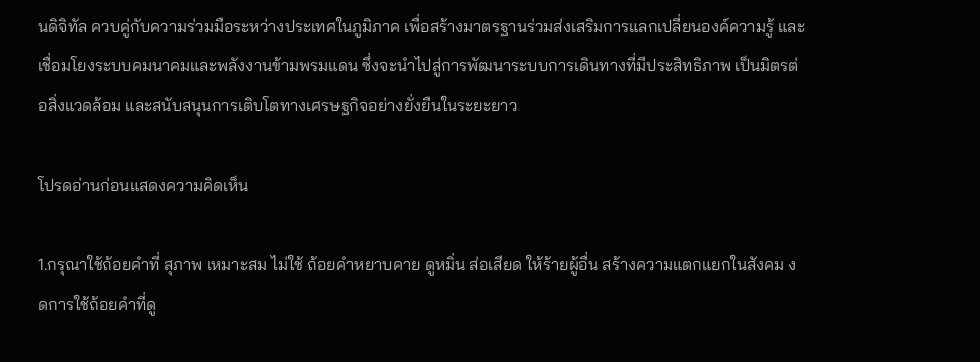นดิจิทัล ควบคู่กับความร่วมมือระหว่างประเทศในภูมิภาค เพื่อสร้างมาตรฐานร่วมส่งเสริมการแลกเปลี่ยนองค์ความรู้ และเชื่อมโยงระบบคมนาคมและพลังงานข้ามพรมแดน ซึ่งจะนำไปสู่การพัฒนาระบบการเดินทางที่มีประสิทธิภาพ เป็นมิตรต่อสิ่งแวดล้อม และสนับสนุนการเติบโตทางเศรษฐกิจอย่างยั่งยืนในระยะยาว

โปรดอ่านก่อนแสดงความคิดเห็น

1.กรุณาใช้ถ้อยคำที่ สุภาพ เหมาะสม ไม่ใช้ ถ้อยคำหยาบคาย ดูหมิ่น ส่อเสียด ให้ร้ายผู้อื่น สร้างความแตกแยกในสังคม งดการใช้ถ้อยคำที่ดู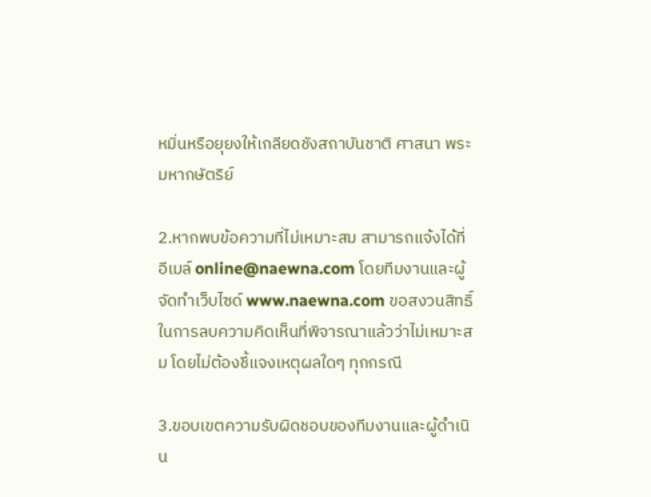หมิ่นหรือยุยงให้เกลียดชังสถาบันชาติ ศาสนา พระมหากษัตริย์

2.หากพบข้อความที่ไม่เหมาะสม สามารถแจ้งได้ที่อีเมล์ online@naewna.com โดยทีมงานและผู้จัดทำเว็บไซด์ www.naewna.com ขอสงวนสิทธิ์ในการลบความคิดเห็นที่พิจารณาแล้วว่าไม่เหมาะสม โดยไม่ต้องชี้แจงเหตุผลใดๆ ทุกกรณี

3.ขอบเขตความรับผิดชอบของทีมงานและผู้ดำเนิน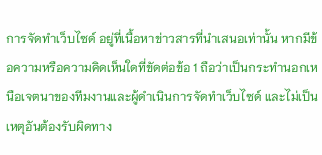การจัดทำเว็บไซด์ อยู่ที่เนื้อหาข่าวสารที่นำเสนอเท่านั้น หากมีข้อความหรือความคิดเห็นใดที่ขัดต่อข้อ 1 ถือว่าเป็นกระทำนอกเหนือเจตนาของทีมงานและผู้ดำเนินการจัดทำเว็บไซด์ และไม่เป็นเหตุอันต้องรับผิดทาง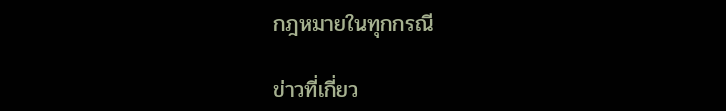กฎหมายในทุกกรณี

ข่าวที่เกี่ยว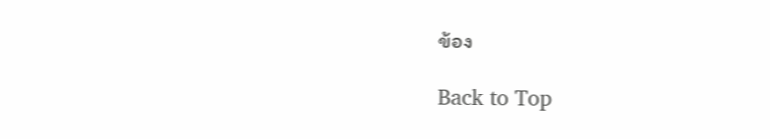ข้อง

Back to Top